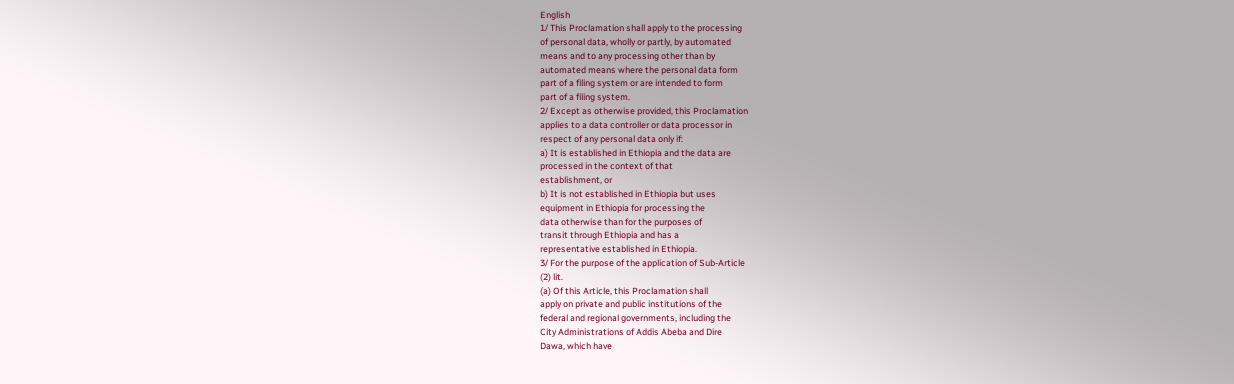English
1/ This Proclamation shall apply to the processing
of personal data, wholly or partly, by automated
means and to any processing other than by
automated means where the personal data form
part of a filing system or are intended to form
part of a filing system.
2/ Except as otherwise provided, this Proclamation
applies to a data controller or data processor in
respect of any personal data only if:
a) It is established in Ethiopia and the data are
processed in the context of that
establishment, or
b) It is not established in Ethiopia but uses
equipment in Ethiopia for processing the
data otherwise than for the purposes of
transit through Ethiopia and has a
representative established in Ethiopia.
3/ For the purpose of the application of Sub-Article
(2) lit.
(a) Of this Article, this Proclamation shall
apply on private and public institutions of the
federal and regional governments, including the
City Administrations of Addis Abeba and Dire
Dawa, which have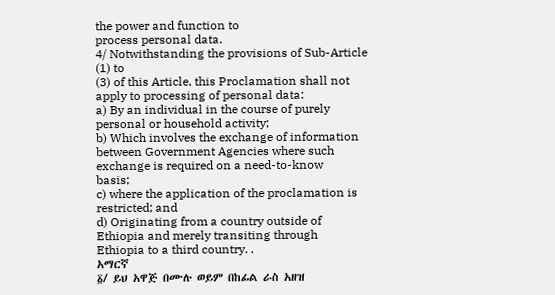the power and function to
process personal data.
4/ Notwithstanding the provisions of Sub-Article
(1) to
(3) of this Article, this Proclamation shall not
apply to processing of personal data:
a) By an individual in the course of purely
personal or household activity;
b) Which involves the exchange of information
between Government Agencies where such
exchange is required on a need-to-know
basis;
c) where the application of the proclamation is
restricted; and
d) Originating from a country outside of
Ethiopia and merely transiting through
Ethiopia to a third country. .
አማርኛ
፩/ ይህ አዋጅ በሙሉ ወይም በከፊል ራስ አዘዝ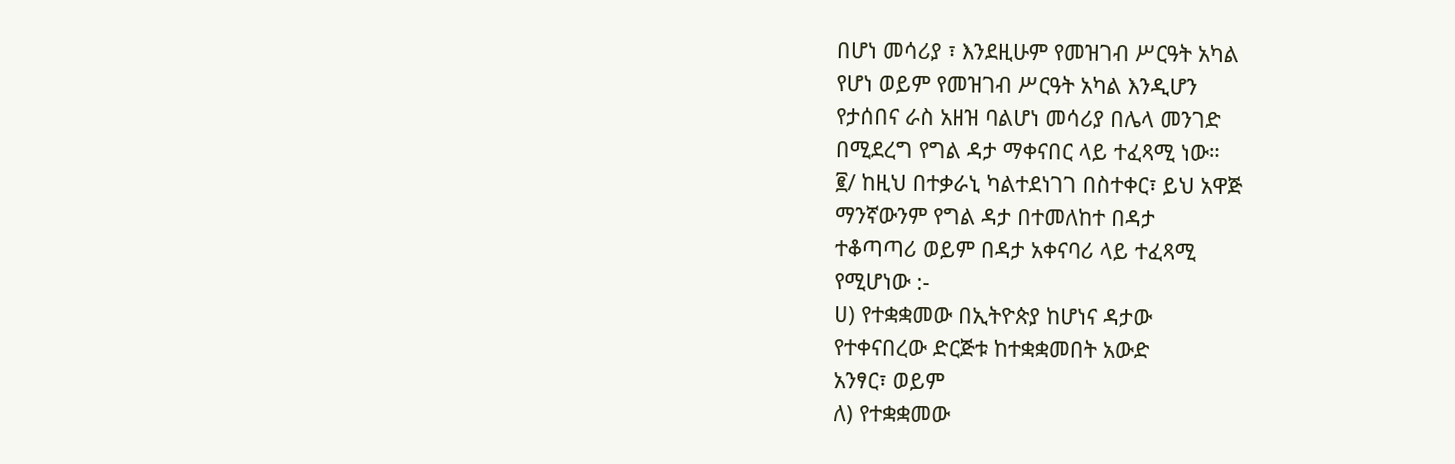በሆነ መሳሪያ ፣ እንደዚሁም የመዝገብ ሥርዓት አካል
የሆነ ወይም የመዝገብ ሥርዓት አካል እንዲሆን
የታሰበና ራስ አዘዝ ባልሆነ መሳሪያ በሌላ መንገድ
በሚደረግ የግል ዳታ ማቀናበር ላይ ተፈጻሚ ነው።
፪/ ከዚህ በተቃራኒ ካልተደነገገ በስተቀር፣ ይህ አዋጅ
ማንኛውንም የግል ዳታ በተመለከተ በዳታ
ተቆጣጣሪ ወይም በዳታ አቀናባሪ ላይ ተፈጻሚ
የሚሆነው :-
ሀ) የተቋቋመው በኢትዮጵያ ከሆነና ዳታው
የተቀናበረው ድርጅቱ ከተቋቋመበት አውድ
አንፃር፣ ወይም
ለ) የተቋቋመው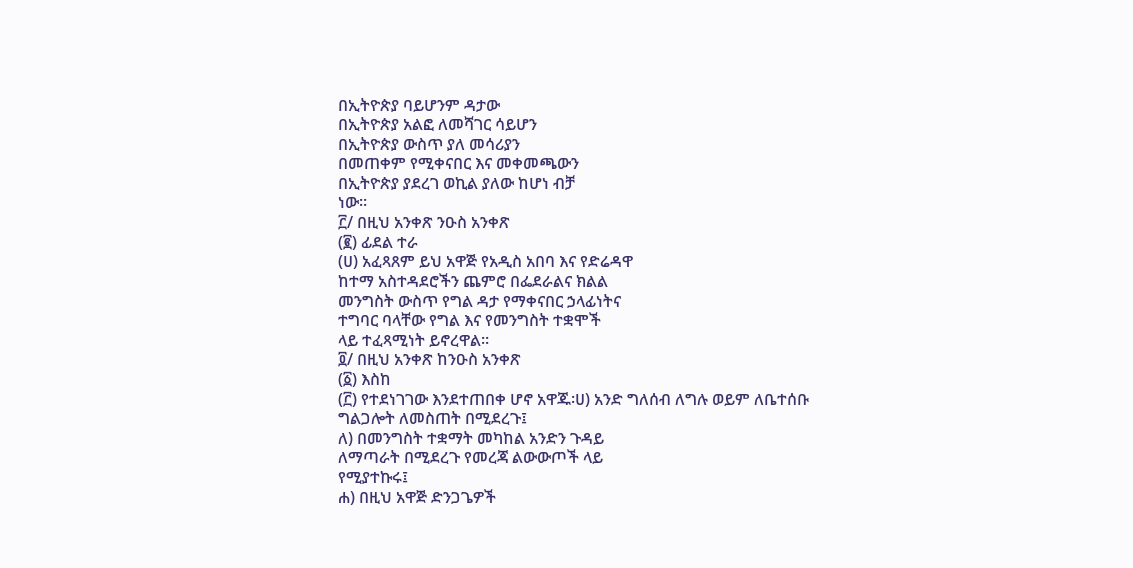በኢትዮጵያ ባይሆንም ዳታው
በኢትዮጵያ አልፎ ለመሻገር ሳይሆን
በኢትዮጵያ ውስጥ ያለ መሳሪያን
በመጠቀም የሚቀናበር እና መቀመጫውን
በኢትዮጵያ ያደረገ ወኪል ያለው ከሆነ ብቻ
ነው።
፫/ በዚህ አንቀጽ ንዑስ አንቀጽ
(፪) ፊደል ተራ
(ሀ) አፈጻጸም ይህ አዋጅ የአዲስ አበባ እና የድሬዳዋ
ከተማ አስተዳደሮችን ጨምሮ በፌደራልና ክልል
መንግስት ውስጥ የግል ዳታ የማቀናበር ኃላፊነትና
ተግባር ባላቸው የግል እና የመንግስት ተቋሞች
ላይ ተፈጻሚነት ይኖረዋል።
፬/ በዚህ አንቀጽ ከንዑስ አንቀጽ
(፩) እስከ
(፫) የተደነገገው እንደተጠበቀ ሆኖ አዋጁ፡ሀ) አንድ ግለሰብ ለግሉ ወይም ለቤተሰቡ
ግልጋሎት ለመስጠት በሚደረጉ፤
ለ) በመንግስት ተቋማት መካከል አንድን ጉዳይ
ለማጣራት በሚደረጉ የመረጃ ልውውጦች ላይ
የሚያተኩሩ፤
ሐ) በዚህ አዋጅ ድንጋጌዎች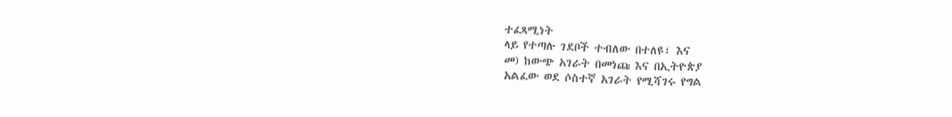ተፈጻሚነት
ላይ የተጣሉ ገደቦች ተብለው በተለዩ፣ እና
መ) ከውጭ አገራት በመነጩ እና በኢትዮጵያ
አልፈው ወደ ሶስተኛ አገራት የሚሻገሩ የግል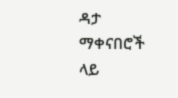ዳታ ማቀናበሮች ላይ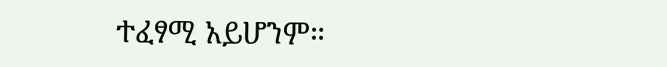ተፈፃሚ አይሆንም።